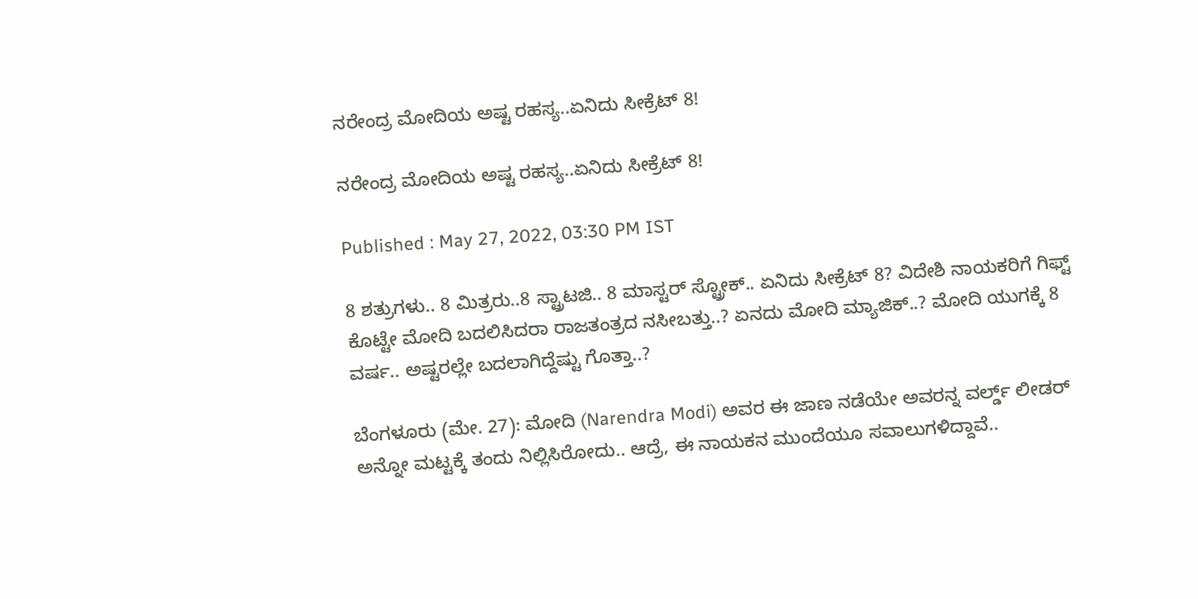ನರೇಂದ್ರ ಮೋದಿಯ ಅಷ್ಟ ರಹಸ್ಯ..ಏನಿದು ಸೀಕ್ರೆಟ್ 8!

ನರೇಂದ್ರ ಮೋದಿಯ ಅಷ್ಟ ರಹಸ್ಯ..ಏನಿದು ಸೀಕ್ರೆಟ್ 8!

Published : May 27, 2022, 03:30 PM IST

8 ಶತ್ರುಗಳು.. 8 ಮಿತ್ರರು..8 ಸ್ಟ್ರಾಟಜಿ.. 8 ಮಾಸ್ಟರ್ ಸ್ಟ್ರೋಕ್.. ಏನಿದು ಸೀಕ್ರೆಟ್ 8? ವಿದೇಶಿ ನಾಯಕರಿಗೆ ಗಿಫ್ಟ್ ಕೊಟ್ಟೇ ಮೋದಿ ಬದಲಿಸಿದರಾ ರಾಜತಂತ್ರದ ನಸೀಬತ್ತು..? ಏನದು ಮೋದಿ ಮ್ಯಾಜಿಕ್..? ಮೋದಿ ಯುಗಕ್ಕೆ 8 ವರ್ಷ.. ಅಷ್ಟರಲ್ಲೇ ಬದಲಾಗಿದ್ದೆಷ್ಟು ಗೊತ್ತಾ..?

ಬೆಂಗಳೂರು (ಮೇ. 27): ಮೋದಿ (Narendra Modi) ಅವರ ಈ ಜಾಣ ನಡೆಯೇ ಅವರನ್ನ ವರ್ಲ್ಡ್ ಲೀಡರ್ ಅನ್ನೋ ಮಟ್ಟಕ್ಕೆ ತಂದು ನಿಲ್ಲಿಸಿರೋದು.. ಆದ್ರೆ, ಈ ನಾಯಕನ ಮುಂದೆಯೂ ಸವಾಲುಗಳಿದ್ದಾವೆ..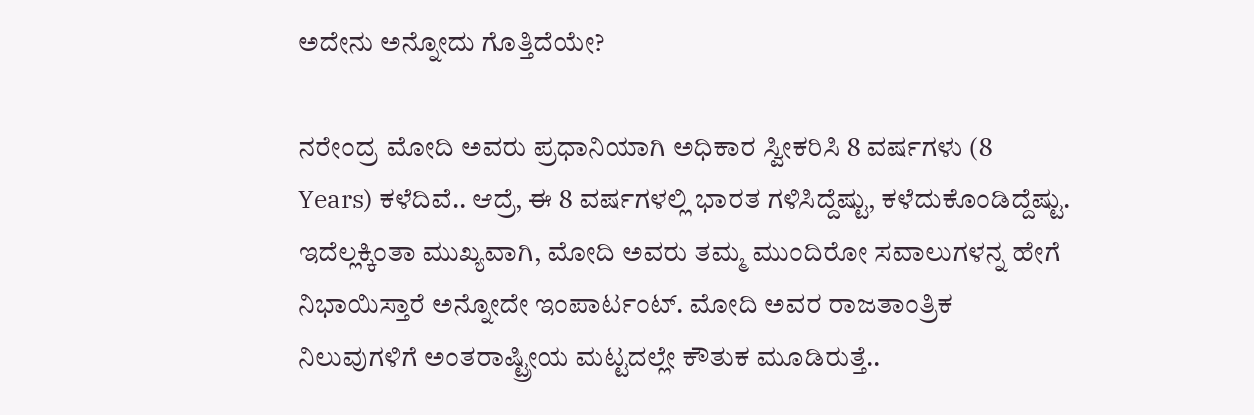ಅದೇನು ಅನ್ನೋದು ಗೊತ್ತಿದೆಯೇ?

ನರೇಂದ್ರ ಮೋದಿ ಅವರು ಪ್ರಧಾನಿಯಾಗಿ ಅಧಿಕಾರ ಸ್ವೀಕರಿಸಿ 8 ವರ್ಷಗಳು (8 Years) ಕಳೆದಿವೆ.. ಆದ್ರೆ, ಈ 8 ವರ್ಷಗಳಲ್ಲಿ ಭಾರತ ಗಳಿಸಿದ್ದೆಷ್ಟು, ಕಳೆದುಕೊಂಡಿದ್ದೆಷ್ಟು. ಇದೆಲ್ಲಕ್ಕಿಂತಾ ಮುಖ್ಯವಾಗಿ, ಮೋದಿ ಅವರು ತಮ್ಮ ಮುಂದಿರೋ ಸವಾಲುಗಳನ್ನ ಹೇಗೆ  ನಿಭಾಯಿಸ್ತಾರೆ ಅನ್ನೋದೇ ಇಂಪಾರ್ಟಂಟ್. ಮೋದಿ ಅವರ ರಾಜತಾಂತ್ರಿಕ ನಿಲುವುಗಳಿಗೆ ಅಂತರಾಷ್ಟ್ರೀಯ ಮಟ್ಟದಲ್ಲೇ ಕೌತುಕ ಮೂಡಿರುತ್ತೆ..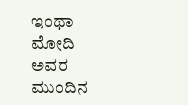ಇಂಥಾ ಮೋದಿ ಅವರ ಮುಂದಿನ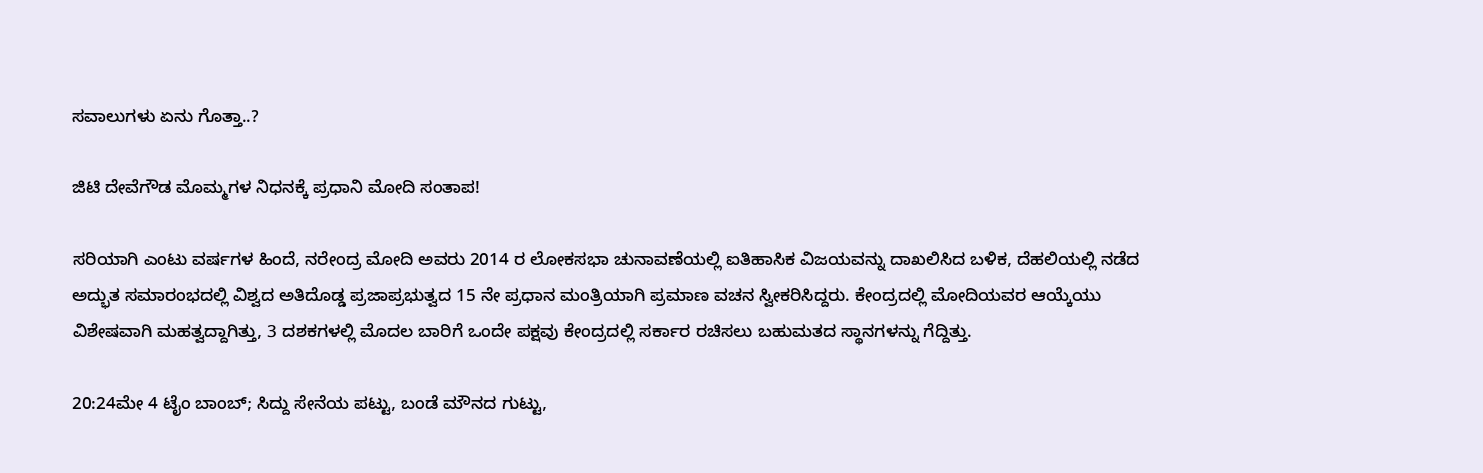ಸವಾಲುಗಳು ಏನು ಗೊತ್ತಾ..?

ಜಿಟಿ ದೇವೆಗೌಡ ಮೊಮ್ಮಗಳ ನಿಧನಕ್ಕೆ ಪ್ರಧಾನಿ ಮೋದಿ ಸಂತಾಪ!

ಸರಿಯಾಗಿ ಎಂಟು ವರ್ಷಗಳ ಹಿಂದೆ, ನರೇಂದ್ರ ಮೋದಿ ಅವರು 2014 ರ ಲೋಕಸಭಾ ಚುನಾವಣೆಯಲ್ಲಿ ಐತಿಹಾಸಿಕ ವಿಜಯವನ್ನು ದಾಖಲಿಸಿದ ಬಳಿಕ, ದೆಹಲಿಯಲ್ಲಿ ನಡೆದ ಅದ್ಭುತ ಸಮಾರಂಭದಲ್ಲಿ ವಿಶ್ವದ ಅತಿದೊಡ್ಡ ಪ್ರಜಾಪ್ರಭುತ್ವದ 15 ನೇ ಪ್ರಧಾನ ಮಂತ್ರಿಯಾಗಿ ಪ್ರಮಾಣ ವಚನ ಸ್ವೀಕರಿಸಿದ್ದರು. ಕೇಂದ್ರದಲ್ಲಿ ಮೋದಿಯವರ ಆಯ್ಕೆಯು ವಿಶೇಷವಾಗಿ ಮಹತ್ವದ್ದಾಗಿತ್ತು, 3 ದಶಕಗಳಲ್ಲಿ ಮೊದಲ ಬಾರಿಗೆ ಒಂದೇ ಪಕ್ಷವು ಕೇಂದ್ರದಲ್ಲಿ ಸರ್ಕಾರ ರಚಿಸಲು ಬಹುಮತದ ಸ್ಥಾನಗಳನ್ನು ಗೆದ್ದಿತ್ತು.

20:24ಮೇ 4 ಟೈಂ ಬಾಂಬ್; ಸಿದ್ದು ಸೇನೆಯ ಪಟ್ಟು, ಬಂಡೆ ಮೌನದ ಗುಟ್ಟು,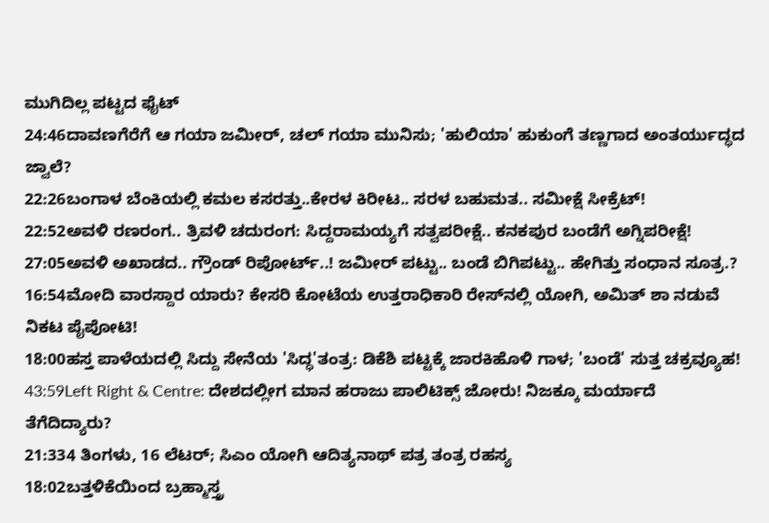ಮುಗಿದಿಲ್ಲ ಪಟ್ಟದ ಫೈಟ್
24:46ದಾವಣಗೆರೆಗೆ ಆ ಗಯಾ ಜಮೀರ್, ಚಲ್ ಗಯಾ ಮುನಿಸು; 'ಹುಲಿಯಾ' ಹುಕುಂಗೆ ತಣ್ಣಗಾದ ಅಂತರ್ಯುದ್ಧದ ಜ್ವಾಲೆ?
22:26ಬಂಗಾಳ ಬೆಂಕಿಯಲ್ಲಿ ಕಮಲ ಕಸರತ್ತು..ಕೇರಳ ಕಿರೀಟ.. ಸರಳ ಬಹುಮತ.. ಸಮೀಕ್ಷೆ ಸೀಕ್ರೆಟ್!
22:52ಅವಳಿ ರಣರಂಗ.. ತ್ರಿವಳಿ ಚದುರಂಗ: ಸಿದ್ದರಾಮಯ್ಯಗೆ ಸತ್ವಪರೀಕ್ಷೆ.. ಕನಕಪುರ ಬಂಡೆಗೆ ಅಗ್ನಿಪರೀಕ್ಷೆ!
27:05ಅವಳಿ ಅಖಾಡದ.. ಗ್ರೌಂಡ್ ರಿಪೋರ್ಟ್..! ಜಮೀರ್ ಪಟ್ಟು.. ಬಂಡೆ ಬಿಗಿಪಟ್ಟು.. ಹೇಗಿತ್ತು ಸಂಧಾನ ಸೂತ್ರ.?
16:54ಮೋದಿ ವಾರಸ್ದಾರ ಯಾರು? ಕೇಸರಿ ಕೋಟೆಯ ಉತ್ತರಾಧಿಕಾರಿ ರೇಸ್‌ನಲ್ಲಿ ಯೋಗಿ, ಅಮಿತ್ ಶಾ ನಡುವೆ ನಿಕಟ ಪೈಪೋಟಿ!
18:00ಹಸ್ತ ಪಾಳೆಯದಲ್ಲಿ ಸಿದ್ದು ಸೇನೆಯ 'ಸಿದ್ಧ'ತಂತ್ರ: ಡಿಕೆಶಿ ಪಟ್ಟಕ್ಕೆ ಜಾರಕಿಹೊಳಿ ಗಾಳ; 'ಬಂಡೆ' ಸುತ್ತ ಚಕ್ರವ್ಯೂಹ!
43:59Left Right & Centre: ದೇಶದಲ್ಲೀಗ ಮಾನ ಹರಾಜು ಪಾಲಿಟಿಕ್ಸ್ ಜೋರು! ನಿಜಕ್ಕೂ ಮರ್ಯಾದೆ ತೆಗೆದಿದ್ಯಾರು?
21:334 ತಿಂಗಳು, 16 ಲೆಟರ್; ಸಿಎಂ ಯೋಗಿ ಆದಿತ್ಯನಾಥ್ ಪತ್ರ ತಂತ್ರ ರಹಸ್ಯ
18:02ಬತ್ತಳಿಕೆಯಿಂದ ಬ್ರಹ್ಮಾಸ್ತ್ರ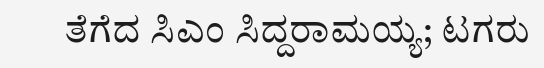ತೆಗೆದ ಸಿಎಂ ಸಿದ್ದರಾಮಯ್ಯ; ಟಗರು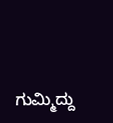ಗುಮ್ಮಿದ್ದು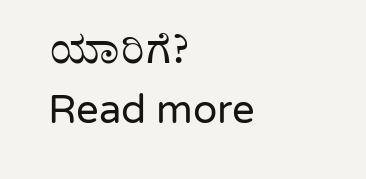ಯಾರಿಗೆ?
Read more